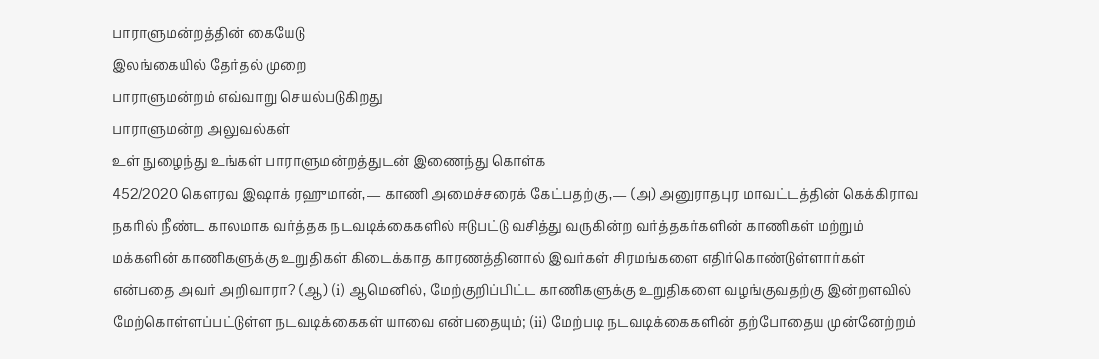பாராளுமன்றத்தின் கையேடு
இலங்கையில் தேர்தல் முறை
பாராளுமன்றம் எவ்வாறு செயல்படுகிறது
பாராளுமன்ற அலுவல்கள்
உள் நுழைந்து உங்கள் பாராளுமன்றத்துடன் இணைந்து கொள்க
452/2020 கௌரவ இஷாக் ரஹுமான்,— காணி அமைச்சரைக் கேட்பதற்கு,— (அ) அனுராதபுர மாவட்டத்தின் கெக்கிராவ நகரில் நீண்ட காலமாக வர்த்தக நடவடிக்கைகளில் ஈடுபட்டு வசித்து வருகின்ற வர்த்தகர்களின் காணிகள் மற்றும் மக்களின் காணிகளுக்கு உறுதிகள் கிடைக்காத காரணத்தினால் இவர்கள் சிரமங்களை எதிர்கொண்டுள்ளார்கள் என்பதை அவர் அறிவாரா? (ஆ) (i) ஆமெனில், மேற்குறிப்பிட்ட காணிகளுக்கு உறுதிகளை வழங்குவதற்கு இன்றளவில் மேற்கொள்ளப்பட்டுள்ள நடவடிக்கைகள் யாவை என்பதையும்; (ii) மேற்படி நடவடிக்கைகளின் தற்போதைய முன்னேற்றம்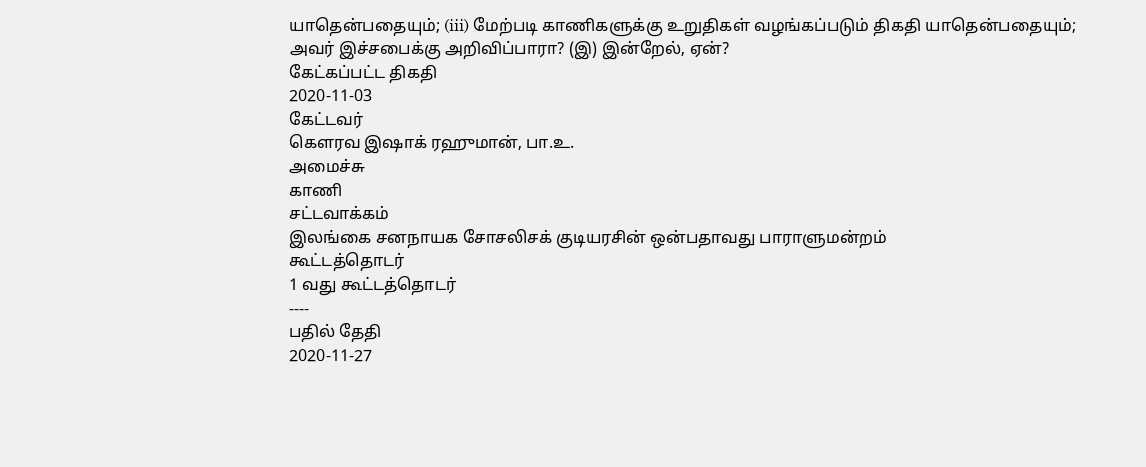யாதென்பதையும்; (iii) மேற்படி காணிகளுக்கு உறுதிகள் வழங்கப்படும் திகதி யாதென்பதையும்; அவர் இச்சபைக்கு அறிவிப்பாரா? (இ) இன்றேல், ஏன்?
கேட்கப்பட்ட திகதி
2020-11-03
கேட்டவர்
கௌரவ இஷாக் ரஹுமான், பா.உ.
அமைச்சு
காணி
சட்டவாக்கம்
இலங்கை சனநாயக சோசலிசக் குடியரசின் ஒன்பதாவது பாராளுமன்றம்
கூட்டத்தொடர்
1 வது கூட்டத்தொடர்
----
பதில் தேதி
2020-11-27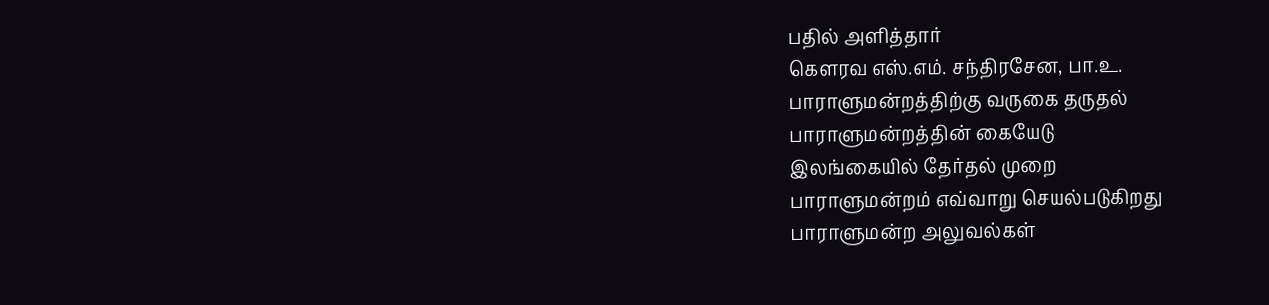பதில் அளித்தார்
கௌரவ எஸ்.எம். சந்திரசேன, பா.உ.
பாராளுமன்றத்திற்கு வருகை தருதல்
பாராளுமன்றத்தின் கையேடு
இலங்கையில் தேர்தல் முறை
பாராளுமன்றம் எவ்வாறு செயல்படுகிறது
பாராளுமன்ற அலுவல்கள்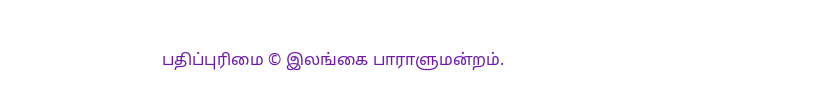பதிப்புரிமை © இலங்கை பாராளுமன்றம்.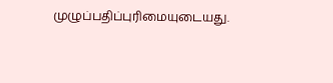முழுப்பதிப்புரிமையுடையது.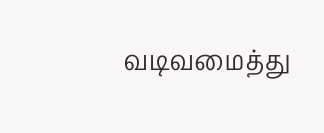வடிவமைத்து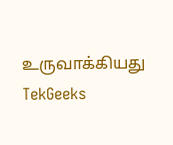உருவாக்கியது TekGeeks